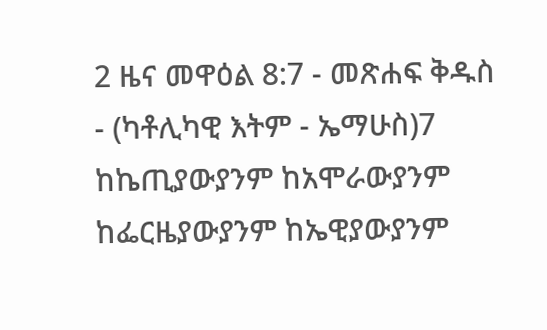2 ዜና መዋዕል 8:7 - መጽሐፍ ቅዱስ - (ካቶሊካዊ እትም - ኤማሁስ)7 ከኬጢያውያንም ከአሞራውያንም ከፌርዜያውያንም ከኤዊያውያንም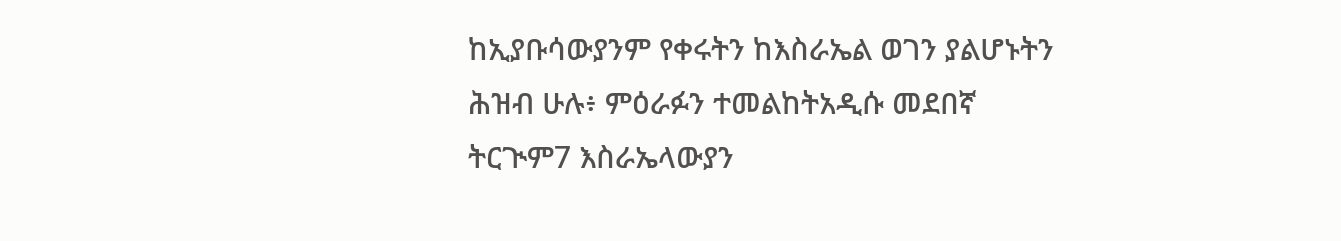ከኢያቡሳውያንም የቀሩትን ከእስራኤል ወገን ያልሆኑትን ሕዝብ ሁሉ፥ ምዕራፉን ተመልከትአዲሱ መደበኛ ትርጒም7 እስራኤላውያን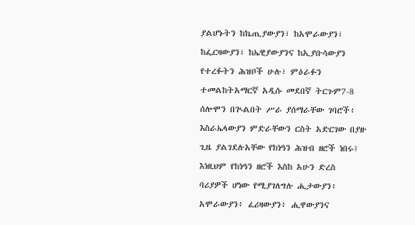ያልሆኑትን ከኬጢያውያን፣ ከአሞራውያን፣ ከፌርዛውያን፣ ከኤዊያውያንና ከኢያቡሳውያን የተረፉትን ሕዝቦች ሁሉ፣ ምዕራፉን ተመልከትአማርኛ አዲሱ መደበኛ ትርጉም7-8 ሰሎሞን በጒልበት ሥራ ያሰማራቸው ገባሮች፥ እስራኤላውያን ምድራቸውን ርስት አድርገው በያዙ ጊዜ ያልገደሉአቸው የከነዓን ሕዝብ ዘሮች ነበሩ፤ እነዚህም የከነዓን ዘሮች እስከ አሁን ድረስ ባሪያዎች ሆነው የሚያገለግሉ ሒታውያን፥ አሞራውያን፥ ፈሪዛውያን፥ ሒዋውያንና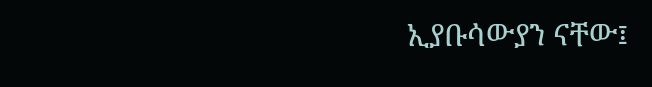ኢያቡሳውያን ናቸው፤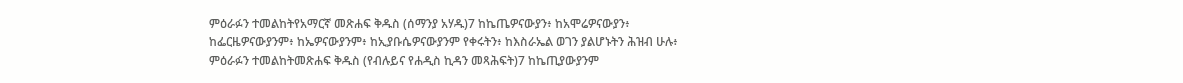ምዕራፉን ተመልከትየአማርኛ መጽሐፍ ቅዱስ (ሰማንያ አሃዱ)7 ከኬጤዎናውያን፥ ከአሞሬዎናውያን፥ ከፌርዜዎናውያንም፥ ከኤዎናውያንም፥ ከኢያቡሴዎናውያንም የቀሩትን፥ ከእስራኤል ወገን ያልሆኑትን ሕዝብ ሁሉ፥ ምዕራፉን ተመልከትመጽሐፍ ቅዱስ (የብሉይና የሐዲስ ኪዳን መጻሕፍት)7 ከኬጢያውያንም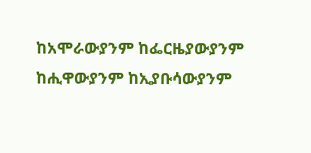ከአሞራውያንም ከፌርዜያውያንም ከሒዋውያንም ከኢያቡሳውያንም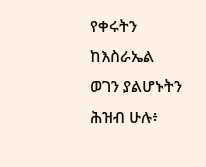የቀሩትን ከእስራኤል ወገን ያልሆኑትን ሕዝብ ሁሉ፥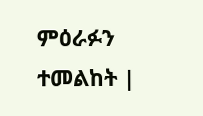ምዕራፉን ተመልከት |